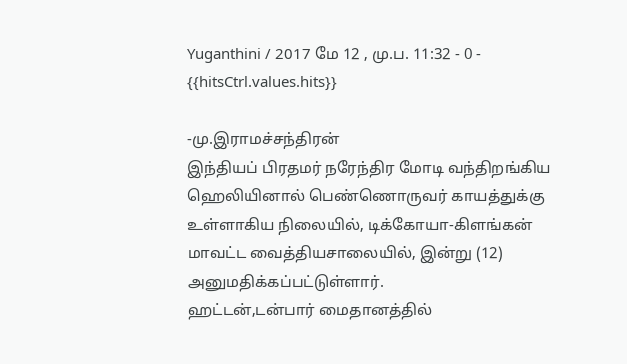Yuganthini / 2017 மே 12 , மு.ப. 11:32 - 0 - {{hitsCtrl.values.hits}}

-மு.இராமச்சந்திரன்
இந்தியப் பிரதமர் நரேந்திர மோடி வந்திறங்கிய ஹெலியினால் பெண்ணொருவர் காயத்துக்கு உள்ளாகிய நிலையில், டிக்கோயா-கிளங்கன் மாவட்ட வைத்தியசாலையில், இன்று (12) அனுமதிக்கப்பட்டுள்ளார்.
ஹட்டன்,டன்பார் மைதானத்தில்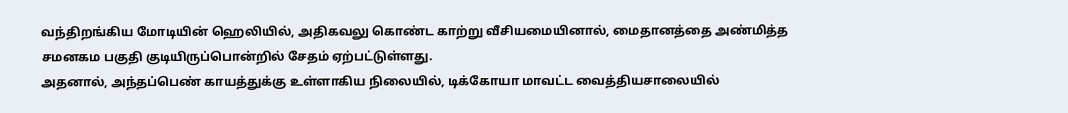வந்திறங்கிய மோடியின் ஹெலியில், அதிகவலு கொண்ட காற்று வீசியமையினால், மைதானத்தை அண்மித்த சமனகம பகுதி குடியிருப்பொன்றில் சேதம் ஏற்பட்டுள்ளது.
அதனால், அந்தப்பெண் காயத்துக்கு உள்ளாகிய நிலையில், டிக்கோயா மாவட்ட வைத்தியசாலையில்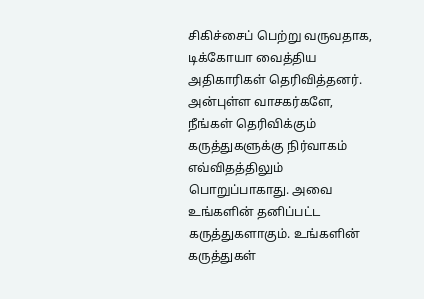சிகிச்சைப் பெற்று வருவதாக, டிக்கோயா வைத்திய அதிகாரிகள் தெரிவித்தனர்.
அன்புள்ள வாசகர்களே,
நீங்கள் தெரிவிக்கும் கருத்துகளுக்கு நிர்வாகம் எவ்விதத்திலும் பொறுப்பாகாது. அவை உங்களின் தனிப்பட்ட கருத்துகளாகும். உங்களின் கருத்துகள்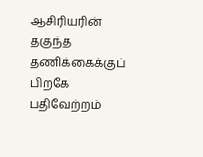ஆசிரியரின் தகுந்த தணிக்கைக்குப் பிறகே பதிவேற்றம்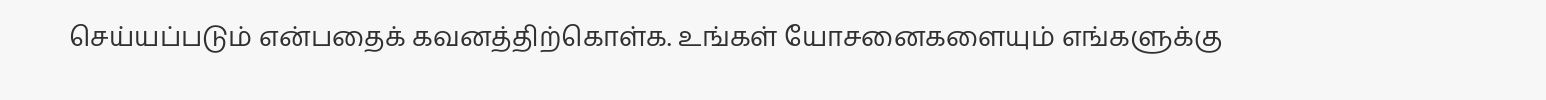செய்யப்படும் என்பதைக் கவனத்திற்கொள்க. உங்கள் யோசனைகளையும் எங்களுக்கு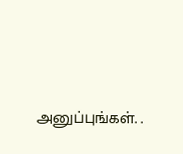அனுப்புங்கள். .